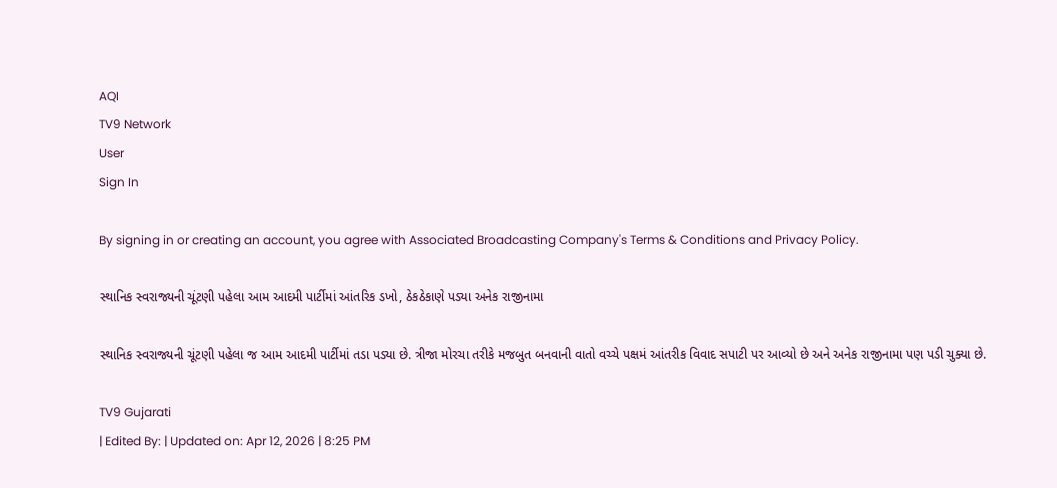AQI
TV9 Network
User
Sign In

By signing in or creating an account, you agree with Associated Broadcasting Company's Terms & Conditions and Privacy Policy.

સ્થાનિક સ્વરાજ્યની ચૂંટણી પહેલા આમ આદમી પાર્ટીમાં આંતરિક ડખો, ઠેકઠેકાણે પડ્યા અનેક રાજીનામા

સ્થાનિક સ્વરાજ્યની ચૂંટણી પહેલા જ આમ આદમી પાર્ટીમાં તડા પડ્યા છે. ત્રીજા મોરચા તરીકે મજબુત બનવાની વાતો વચ્ચે પક્ષમં આંતરીક વિવાદ સપાટી પર આવ્યો છે અને અનેક રાજીનામા પણ પડી ચુક્યા છે.

TV9 Gujarati
| Edited By: | Updated on: Apr 12, 2026 | 8:25 PM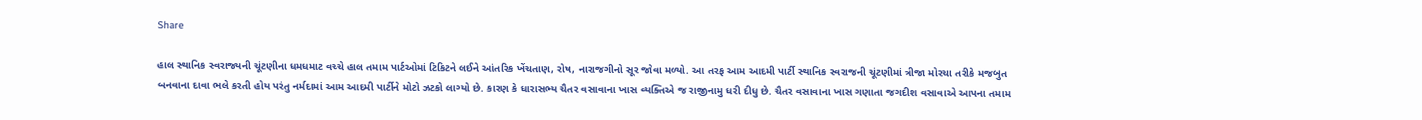Share

હાલ સ્થાનિક સ્વરાજ્યની ચૂંટણીના ધમધમાટ વચ્ચે હાલ તમામ પાર્ટઓમાં ટિકિટને લઈને આંતરિક ખેંચતાણ, રોષ, નારાજગીનો સૂર જોવા મળ્યો. આ તરફ આમ આદમી પાર્ટી સ્થાનિક સ્વરાજની ચૂંટણીમાં ત્રીજા મોરચા તરીકે મજબુત બનવાના દાવા ભલે કરતી હોય પરંતુ નર્મદામાં આમ આદમી પાર્ટીને મોટો ઝટકો લાગ્યો છે. કારણ કે ધારાસભ્ય ચૈતર વસાવાના ખાસ વ્યક્તિએ જ રાજીનામુ ધરી દીધુ છે. ચૈતર વસાવાના ખાસ ગણાતા જગદીશ વસાવાએ આપના તમામ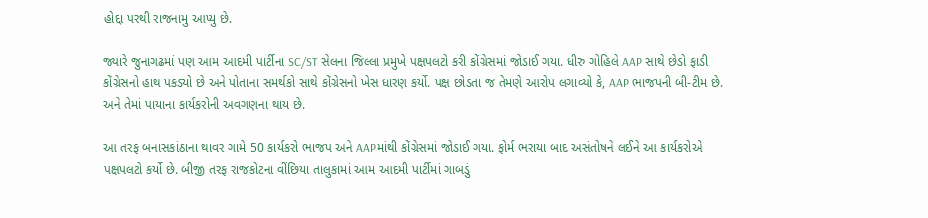હોદ્દા પરથી રાજનામુ આપ્યુ છે.

જ્યારે જુનાગઢમાં પણ આમ આદમી પાર્ટીના SC/ST સેલના જિલ્લા પ્રમુખે પક્ષપલટો કરી કોંગ્રેસમાં જોડાઈ ગયા. ધીરુ ગોહિલે AAP સાથે છેડો ફાડી કોંગ્રેસનો હાથ પકડ્યો છે અને પોતાના સમર્થકો સાથે કોંગ્રેસનો ખેસ ધારણ કર્યો. પક્ષ છોડતા જ તેમણે આરોપ લગાવ્યો કે, AAP ભાજપની બી-ટીમ છે. અને તેમાં પાયાના કાર્યકરોની અવગણના થાય છે.

આ તરફ બનાસકાંઠાના થાવર ગામે 50 કાર્યકરો ભાજપ અને AAPમાંથી કોંગ્રેસમાં જોડાઈ ગયા. ફોર્મ ભરાયા બાદ અસંતોષને લઈને આ કાર્યકરોએ પક્ષપલટો કર્યો છે. બીજી તરફ રાજકોટના વીંછિયા તાલુકામાં આમ આદમી પાર્ટીમાં ગાબડું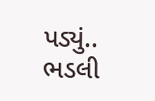પડ્યું.. ભડલી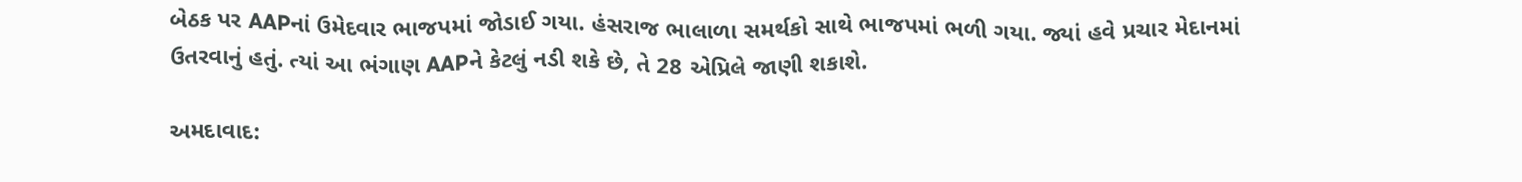બેઠક પર AAPનાં ઉમેદવાર ભાજપમાં જોડાઈ ગયા. હંસરાજ ભાલાળા સમર્થકો સાથે ભાજપમાં ભળી ગયા. જ્યાં હવે પ્રચાર મેદાનમાં ઉતરવાનું હતું. ત્યાં આ ભંગાણ AAPને કેટલું નડી શકે છે, તે 28 એપ્રિલે જાણી શકાશે.

અમદાવાદ: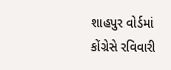શાહપુર વોર્ડમાં કોંગ્રેસે રવિવારી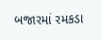બજારમાં રમકડા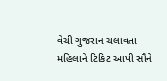વેચી ગુજરાન ચલાવતા મહિલાને ટિકિટ આપી સૌને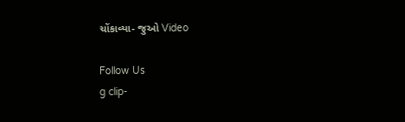ચોંકાવ્યા- જુઓ Video

Follow Us
g clip-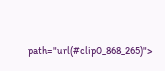path="url(#clip0_868_265)">